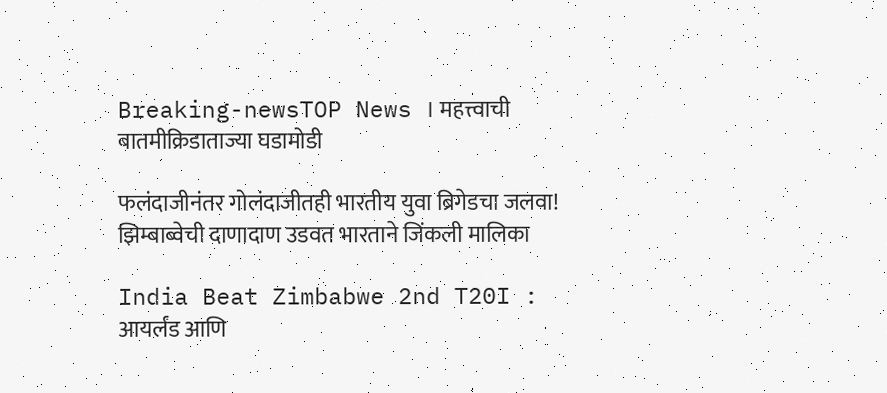Breaking-newsTOP News । महत्त्वाची बातमीक्रिडाताज्या घडामोडी

फलंदाजीनंतर गोलंदाजीतही भारतीय युवा ब्रिगेडचा जलवा! झिम्बाब्वेची दाणादाण उडवत भारताने जिंकली मालिका

India Beat Zimbabwe 2nd T20I : आयर्लंड आणि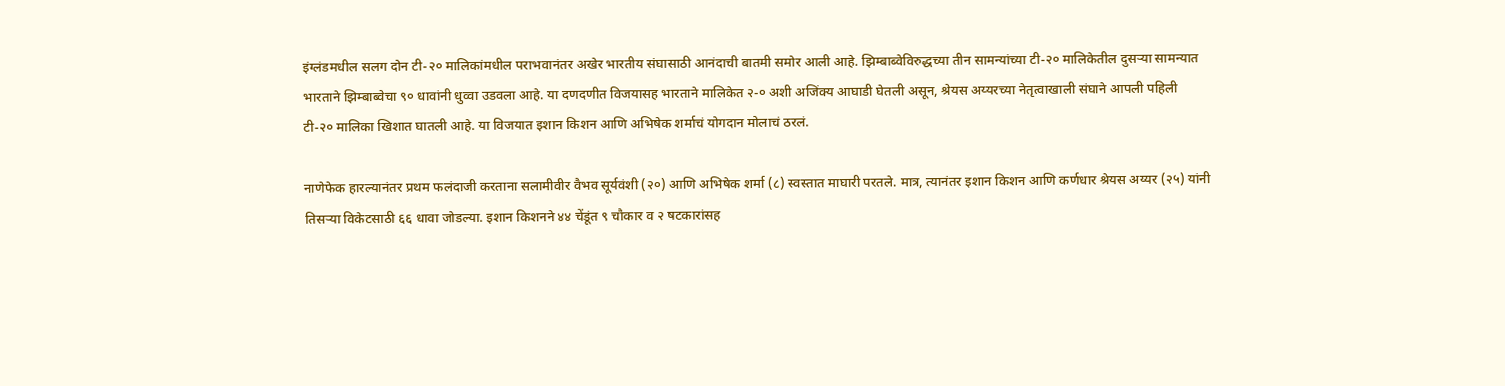इंग्लंडमधील सलग दोन टी-२० मालिकांमधील पराभवानंतर अखेर भारतीय संघासाठी आनंदाची बातमी समोर आली आहे. झिम्बाब्वेविरुद्धच्या तीन सामन्यांच्या टी-२० मालिकेतील दुसऱ्या सामन्यात भारताने झिम्बाब्वेचा ९० धावांनी धुव्वा उडवला आहे. या दणदणीत विजयासह भारताने मालिकेत २-० अशी अजिंक्य आघाडी घेतली असून, श्रेयस अय्यरच्या नेतृत्वाखाली संघाने आपली पहिली टी-२० मालिका खिशात घातली आहे. या विजयात इशान किशन आणि अभिषेक शर्माचं योगदान मोलाचं ठरलं.

नाणेफेक हारल्यानंतर प्रथम फलंदाजी करताना सलामीवीर वैभव सूर्यवंशी (२०) आणि अभिषेक शर्मा (८) स्वस्तात माघारी परतले. मात्र, त्यानंतर इशान किशन आणि कर्णधार श्रेयस अय्यर (२५) यांनी तिसऱ्या विकेटसाठी ६६ धावा जोडल्या. इशान किशनने ४४ चेंडूंत ९ चौकार व २ षटकारांसह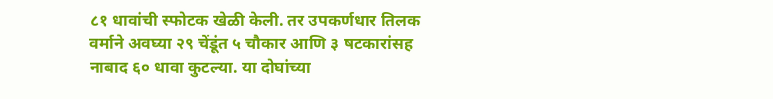८१ धावांची स्फोटक खेळी केली. तर उपकर्णधार तिलक वर्माने अवघ्या २९ चेंडूंत ५ चौकार आणि ३ षटकारांसह नाबाद ६० धावा कुटल्या. या दोघांच्या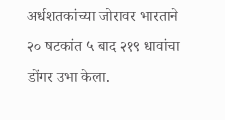अर्धशतकांच्या जोरावर भारताने २० षटकांत ५ बाद २१९ धावांचा डोंगर उभा केला.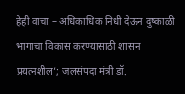हेही वाचा – अधिकाधिक निधी देऊन दुष्काळी भागाचा विकास करण्यासाठी शासन प्रयत्नशील’; जलसंपदा मंत्री डॉ.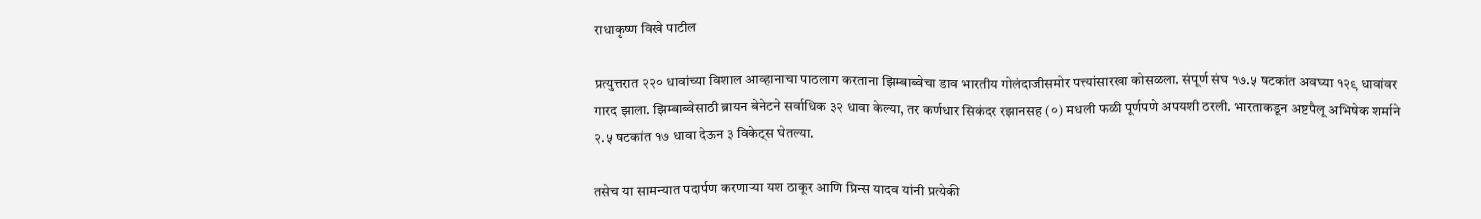राधाकृष्ण विखे पाटील

प्रत्युत्तरात २२० धावांच्या विशाल आव्हानाचा पाठलाग करताना झिम्बाब्वेचा डाव भारतीय गोलंदाजीसमोर पत्त्यांसारखा कोसळला. संपूर्ण संघ १७.५ षटकांत अवघ्या १२९ धावांवर गारद झाला. झिम्बाब्वेसाठी ब्रायन बेनेटने सर्वाधिक ३२ धावा केल्या, तर कर्णधार सिकंदर रझानसह (०) मधली फळी पूर्णपणे अपयशी ठरली. भारताकडून अष्टपैलू अभिषेक शर्माने २.५ षटकांत १७ धावा देऊन ३ विकेट्स घेतल्या.

तसेच या सामन्यात पदार्पण करणाऱ्या यश ठाकूर आणि प्रिन्स यादव यांनी प्रत्येकी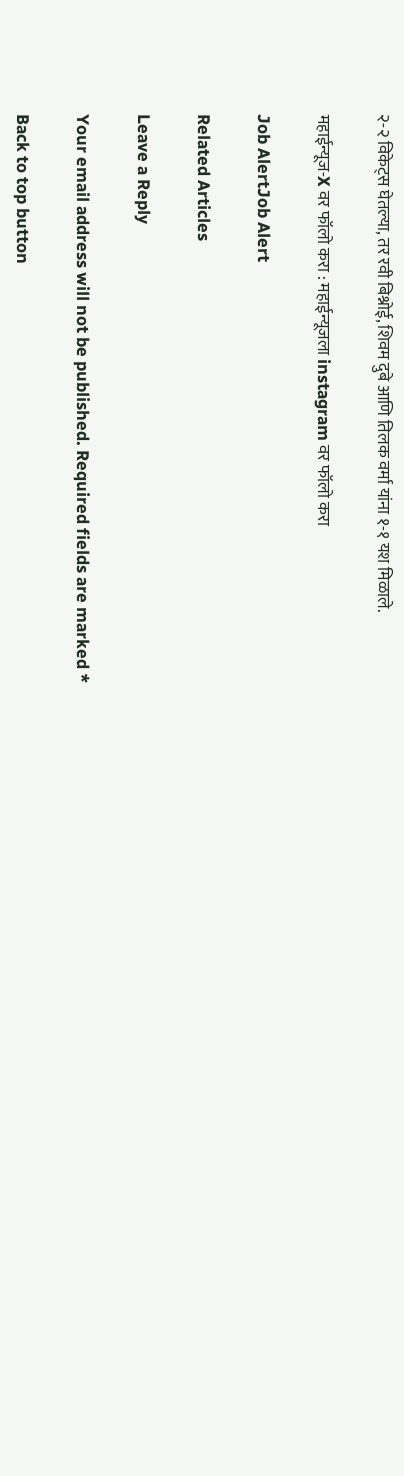२-२ विकेट्स घेतल्या, तर रवी बिश्नोई, शिवम दुबे आणि तिलक वर्मा यांना १-१ यश मिळाले.

महाईन्यूज-X वर फॉलो करा : महाईन्यूजला instagram वर फॉलो करा

Job AlertJob Alert

Related Articles

Leave a Reply

Your email address will not be published. Required fields are marked *

Back to top button